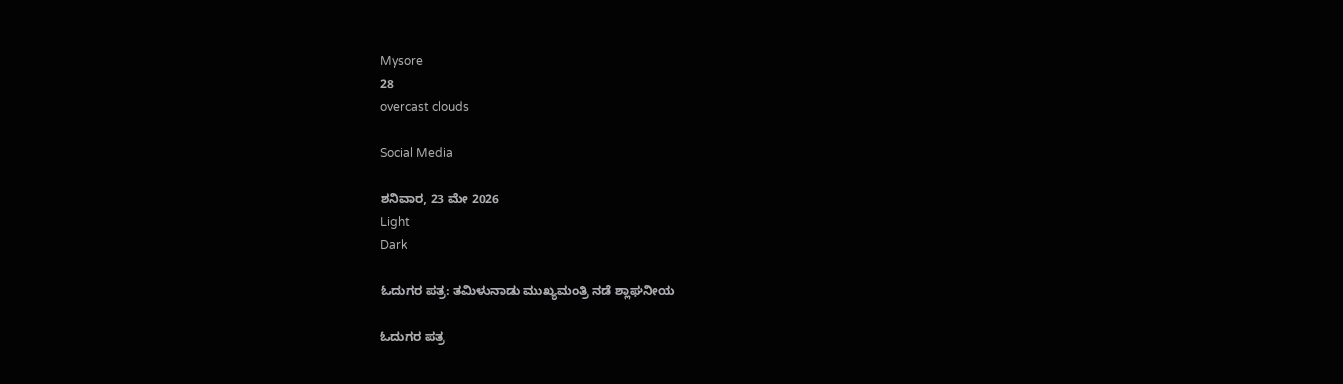Mysore
28
overcast clouds

Social Media

ಶನಿವಾರ, 23 ಮೇ 2026
Light
Dark

ಓದುಗರ ಪತ್ರ: ತಮಿಳುನಾಡು ಮುಖ್ಯಮಂತ್ರಿ ನಡೆ ಶ್ಲಾಘನೀಯ

ಓದುಗರ ಪತ್ರ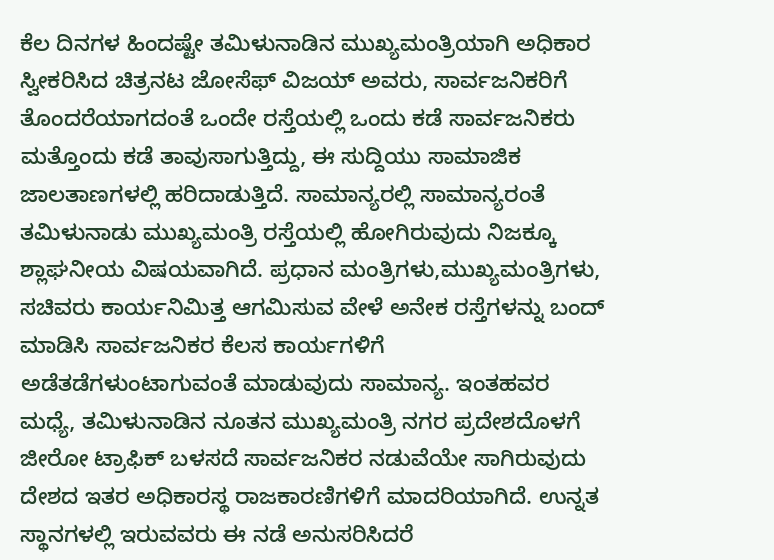ಕೆಲ ದಿನಗಳ ಹಿಂದಷ್ಟೇ ತಮಿಳುನಾಡಿನ ಮುಖ್ಯಮಂತ್ರಿಯಾಗಿ ಅಧಿಕಾರ ಸ್ವೀಕರಿಸಿದ ಚಿತ್ರನಟ ಜೋಸೆಫ್ ವಿಜಯ್ ಅವರು, ಸಾರ್ವಜನಿಕರಿಗೆ ತೊಂದರೆಯಾಗದಂತೆ ಒಂದೇ ರಸ್ತೆಯಲ್ಲಿ ಒಂದು ಕಡೆ ಸಾರ್ವಜನಿಕರು ಮತ್ತೊಂದು ಕಡೆ ತಾವುಸಾಗುತ್ತಿದ್ದು, ಈ ಸುದ್ದಿಯು ಸಾಮಾಜಿಕ ಜಾಲತಾಣಗಳಲ್ಲಿ ಹರಿದಾಡುತ್ತಿದೆ. ಸಾಮಾನ್ಯರಲ್ಲಿ ಸಾಮಾನ್ಯರಂತೆ ತಮಿಳುನಾಡು ಮುಖ್ಯಮಂತ್ರಿ ರಸ್ತೆಯಲ್ಲಿ ಹೋಗಿರುವುದು ನಿಜಕ್ಕೂ ಶ್ಲಾಘನೀಯ ವಿಷಯವಾಗಿದೆ. ಪ್ರಧಾನ ಮಂತ್ರಿಗಳು,ಮುಖ್ಯಮಂತ್ರಿಗಳು, ಸಚಿವರು ಕಾರ್ಯನಿಮಿತ್ತ ಆಗಮಿಸುವ ವೇಳೆ ಅನೇಕ ರಸ್ತೆಗಳನ್ನು ಬಂದ್ ಮಾಡಿಸಿ ಸಾರ್ವಜನಿಕರ ಕೆಲಸ ಕಾರ್ಯಗಳಿಗೆ ಅಡೆತಡೆಗಳುಂಟಾಗುವಂತೆ ಮಾಡುವುದು ಸಾಮಾನ್ಯ. ಇಂತಹವರ ಮಧ್ಯೆ, ತಮಿಳುನಾಡಿನ ನೂತನ ಮುಖ್ಯಮಂತ್ರಿ ನಗರ ಪ್ರದೇಶದೊಳಗೆ ಜೀರೋ ಟ್ರಾಫಿಕ್ ಬಳಸದೆ ಸಾರ್ವಜನಿಕರ ನಡುವೆಯೇ ಸಾಗಿರುವುದು ದೇಶದ ಇತರ ಅಧಿಕಾರಸ್ಥ ರಾಜಕಾರಣಿಗಳಿಗೆ ಮಾದರಿಯಾಗಿದೆ. ಉನ್ನತ ಸ್ಥಾನಗಳಲ್ಲಿ ಇರುವವರು ಈ ನಡೆ ಅನುಸರಿಸಿದರೆ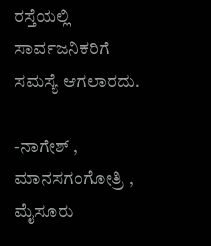ರಸ್ತೆಯಲ್ಲಿ ಸಾರ್ವಜನಿಕರಿಗೆ ಸಮಸ್ಯೆ ಆಗಲಾರದು.

-ನಾಗೇಶ್ , ಮಾನಸಗಂಗೋತ್ರಿ , ಮೈಸೂರು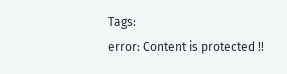Tags:
error: Content is protected !!